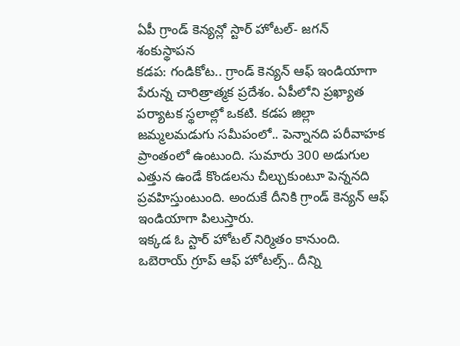ఏపీ గ్రాండ్ కెన్యన్లో స్టార్ హోటల్- జగన్ శంకుస్థాపన
కడప: గండికోట.. గ్రాండ్ కెన్యన్ ఆఫ్ ఇండియాగా పేరున్న చారిత్రాత్మక ప్రదేశం. ఏపీలోని ప్రఖ్యాత పర్యాటక స్థలాల్లో ఒకటి. కడప జిల్లా జమ్మలమడుగు సమీపంలో.. పెన్నానది పరీవాహక ప్రాంతంలో ఉంటుంది. సుమారు 300 అడుగుల ఎత్తున ఉండే కొండలను చీల్చుకుంటూ పెన్ననది ప్రవహిస్తుంటుంది. అందుకే దీనికి గ్రాండ్ కెన్యన్ ఆఫ్ ఇండియాగా పిలుస్తారు.
ఇక్కడ ఓ స్టార్ హోటల్ నిర్మితం కానుంది. ఒబెరాయ్ గ్రూప్ ఆఫ్ హోటల్స్.. దీన్ని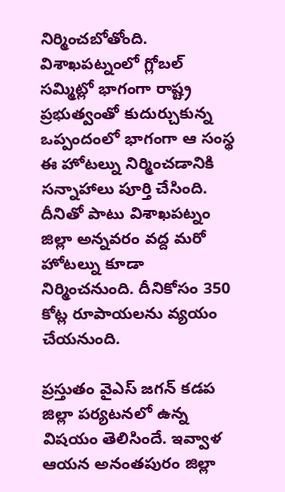నిర్మించబోతోంది. విశాఖపట్నంలో గ్లోబల్ సమ్మిట్లో భాగంగా రాష్ట్ర ప్రభుత్వంతో కుదుర్చుకున్న ఒప్పందంలో భాగంగా ఆ సంస్థ ఈ హోటల్ను నిర్మించడానికి సన్నాహాలు పూర్తి చేసింది. దీనితో పాటు విశాఖపట్నం జిల్లా అన్నవరం వద్ద మరో హోటల్ను కూడా నిర్మించనుంది. దీనికోసం 350 కోట్ల రూపాయలను వ్యయం చేయనుంది.

ప్రస్తుతం వైఎస్ జగన్ కడప జిల్లా పర్యటనలో ఉన్న విషయం తెలిసిందే. ఇవ్వాళ ఆయన అనంతపురం జిల్లా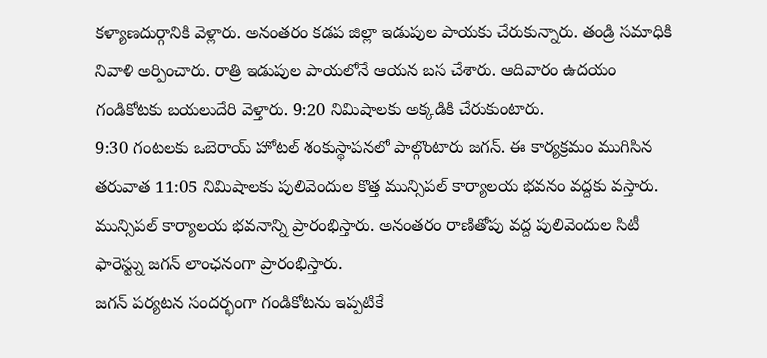కళ్యాణదుర్గానికి వెళ్లారు. అనంతరం కడప జిల్లా ఇడుపుల పాయకు చేరుకున్నారు. తండ్రి సమాధికి నివాళి అర్పించారు. రాత్రి ఇడుపుల పాయలోనే ఆయన బస చేశారు. ఆదివారం ఉదయం గండికోటకు బయలుదేరి వెళ్తారు. 9:20 నిమిషాలకు అక్కడికి చేరుకుంటారు.
9:30 గంటలకు ఒబెరాయ్ హోటల్ శంకుస్థాపనలో పాల్గొంటారు జగన్. ఈ కార్యక్రమం ముగిసిన తరువాత 11:05 నిమిషాలకు పులివెందుల కొత్త మున్సిపల్ కార్యాలయ భవనం వద్దకు వస్తారు. మున్సిపల్ కార్యాలయ భవనాన్ని ప్రారంభిస్తారు. అనంతరం రాణితోపు వద్ద పులివెందుల సిటీ ఫారెస్ట్ను జగన్ లాంఛనంగా ప్రారంభిస్తారు.
జగన్ పర్యటన సందర్భంగా గండికోటను ఇప్పటికే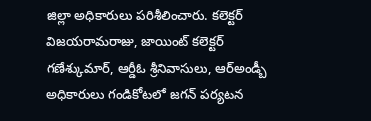జిల్లా అధికారులు పరిశీలించారు. కలెక్టర్ విజయరామరాజు, జాయింట్ కలెక్టర్ గణేశ్కుమార్, ఆర్డీఓ శ్రీనివాసులు, ఆర్అండ్బీ అధికారులు గండికోటలో జగన్ పర్యటన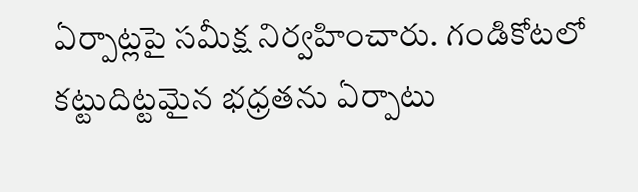ఏర్పాట్లపై సమీక్ష నిర్వహించారు. గండికోటలో కట్టుదిట్టమైన భధ్రతను ఏర్పాటు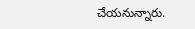చేయనున్నారు.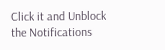Click it and Unblock the Notifications